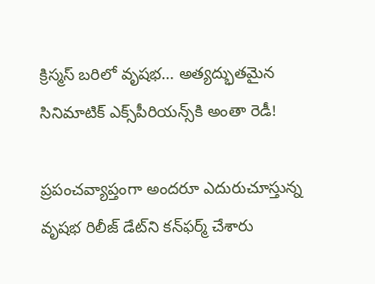క్రిస్మ‌స్ బ‌రిలో వృష‌భ‌… అత్య‌ద్భుత‌మైన సినిమాటిక్ ఎక్స్‌పీరియ‌న్స్‌కి అంతా రెడీ!

ప్ర‌పంచ‌వ్యాప్తంగా అంద‌రూ ఎదురుచూస్తున్న వృష‌భ రిలీజ్ డేట్‌ని క‌న్‌ఫ‌ర్మ్ చేశారు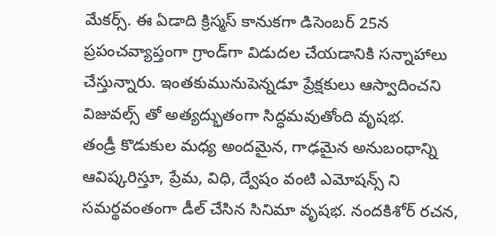మేక‌ర్స్. ఈ ఏడాది క్రిస్మ‌స్ కానుక‌గా డిసెంబ‌ర్ 25న ప్ర‌పంచ‌వ్యాప్తంగా గ్రాండ్‌గా విడుద‌ల చేయ‌డానికి స‌న్నాహాలు చేస్తున్నారు. ఇంత‌కుమునుపెన్న‌డూ ప్రేక్ష‌కులు ఆస్వాదించ‌ని విజువ‌ల్స్ తో అత్య‌ద్భుతంగా సిద్ధ‌మ‌వుతోంది వృష‌భ‌.
తండ్రీ కొడుకుల మ‌ధ్య అంద‌మైన, గాఢ‌మైన అనుబంధాన్ని ఆవిష్క‌రిస్తూ, ప్రేమ‌, విధి, ద్వేషం వంటి ఎమోష‌న్స్ ని స‌మ‌ర్థ‌వంతంగా డీల్ చేసిన సినిమా వృష‌భ‌. నంద‌కిశోర్ ర‌చ‌న‌,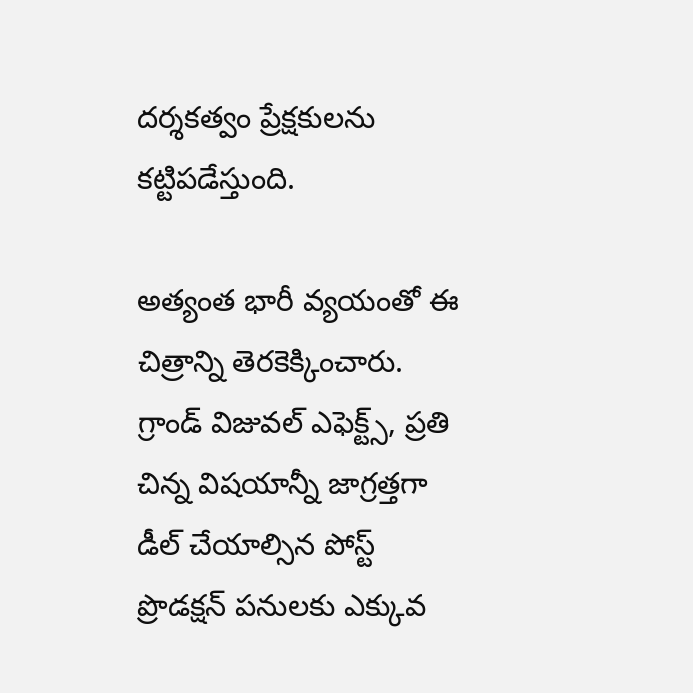ద‌ర్శ‌క‌త్వం ప్రేక్ష‌కుల‌ను క‌ట్టిప‌డేస్తుంది.

అత్యంత భారీ వ్య‌యంతో ఈ చిత్రాన్ని తెర‌కెక్కించారు. గ్రాండ్ విజువ‌ల్ ఎఫెక్ట్స్, ప్ర‌తి చిన్న విష‌యాన్నీ జాగ్ర‌త్త‌గా డీల్ చేయాల్సిన పోస్ట్ ప్రొడ‌క్ష‌న్ ప‌నుల‌కు ఎక్కువ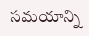స‌మ‌యాన్ని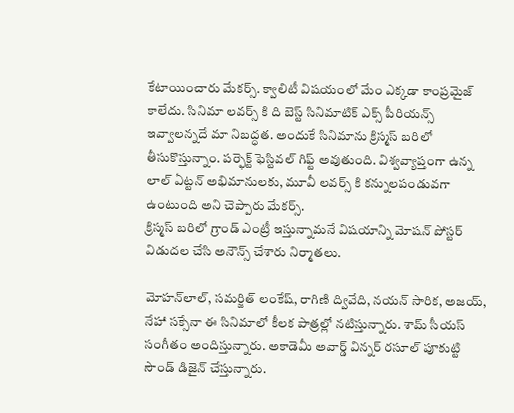కేటాయించారు మేక‌ర్స్. క్వాలిటీ విష‌యంలో మేం ఎక్క‌డా కాంప్ర‌మైజ్ కాలేదు. సినిమా ల‌వ‌ర్స్ కి ది బెస్ట్ సినిమాటిక్ ఎక్స్ పీరియ‌న్స్ ఇవ్వాల‌న్న‌దే మా నిబ‌ద్ధ‌త‌. అందుకే సినిమాను క్రిస్మ‌స్ బ‌రిలో తీసుకొస్తున్నాం. ప‌ర్ఫెక్ట్ ఫెస్టివ‌ల్ గిఫ్ట్ అవుతుంది. విశ్వ‌వ్యాప్తంగా ఉన్న లాల్ ఏట్ట‌న్ అభిమానుల‌కు, మూవీ ల‌వర్స్ కి క‌న్నుల‌పండువ‌గా ఉంటుంది అని చెప్పారు మేక‌ర్స్.
క్రిస్మ‌స్ బ‌రిలో గ్రాండ్ ఎంట్రీ ఇస్తున్నామ‌నే విష‌యాన్ని మోష‌న్ పోస్ట‌ర్ విడుద‌ల చేసి అనౌన్స్ చేశారు నిర్మాత‌లు.

మోహ‌న్‌లాల్‌, స‌మ‌ర్జిత్ లంకేష్‌, రాగిణి ద్వివేది, న‌య‌న్ సారిక‌, అజ‌య్‌, నేహా స‌క్సేనా ఈ సినిమాలో కీల‌క పాత్ర‌ల్లో న‌టిస్తున్నారు. శామ్ సీయ‌స్ సంగీతం అందిస్తున్నారు. అకాడెమీ అవార్డ్ విన్న‌ర్ ర‌సూల్ పూకుట్టి సౌండ్ డిజైన్ చేస్తున్నారు.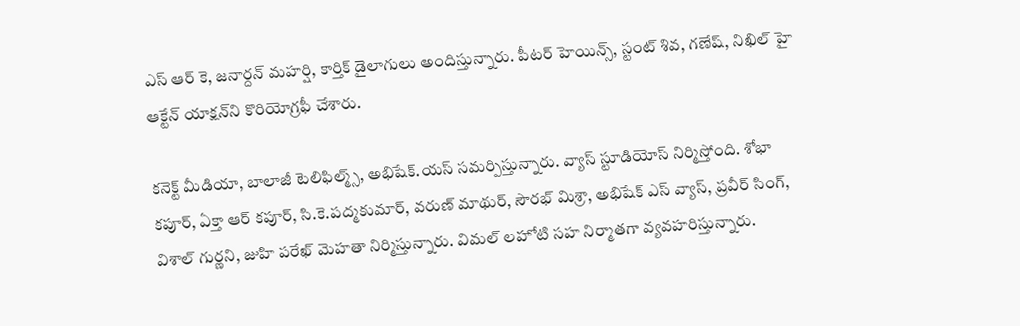ఎస్ ఆర్ కె, జ‌నార్ద‌న్ మ‌హ‌ర్షి, కార్తిక్ డైలాగులు అందిస్తున్నారు. పీట‌ర్ హెయిన్స్, స్టంట్ శివ‌, గ‌ణేష్‌, నిఖిల్ హై ఆక్టేన్ యాక్ష‌న్‌ని కొరియోగ్ర‌ఫీ చేశారు.

క‌నెక్ట్ మీడియా, బాలాజీ టెలిఫిల్మ్స్, అభిషేక్.య‌స్‌ స‌మ‌ర్పిస్తున్నారు. వ్యాస్ స్టూడియోస్ నిర్మిస్తోంది. శోభా క‌పూర్‌, ఏక్తా ఆర్ క‌పూర్‌, సి.కె.ప‌ద్మ‌కుమార్‌, వ‌రుణ్ మాథుర్‌, సౌర‌భ్ మిశ్రా, అభిషేక్ ఎస్ వ్యాస్‌, ప్ర‌వీర్ సింగ్‌, విశాల్ గుర్ణ‌ని, జుహి ప‌రేఖ్ మెహ‌తా నిర్మిస్తున్నారు. విమ‌ల్ ల‌హోటి స‌హ నిర్మాత‌గా వ్య‌వ‌హ‌రిస్తున్నారు.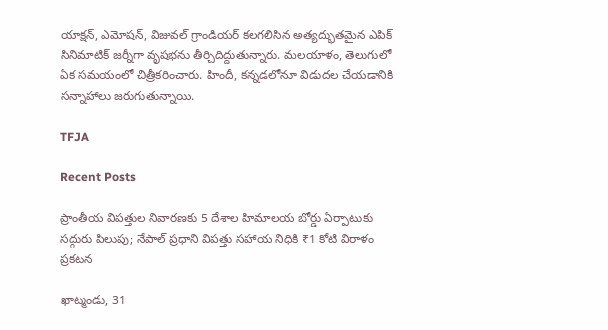యాక్ష‌న్‌, ఎమోష‌న్‌, విజువ‌ల్ గ్రాండియ‌ర్ క‌ల‌గ‌లిసిన అత్య‌ద్భుత‌మైన ఎపిక్ సినిమాటిక్ జ‌ర్నీగా వృష‌భ‌ను తీర్చిదిద్దుతున్నారు. మ‌ల‌యాళం, తెలుగులో ఏక స‌మ‌యంలో చిత్రీక‌రించారు. హిందీ, క‌న్న‌డ‌లోనూ విడుద‌ల చేయ‌డానికి స‌న్నాహాలు జ‌రుగుతున్నాయి.

TFJA

Recent Posts

ప్రాంతీయ విపత్తుల నివారణకు 5 దేశాల హిమాలయ బోర్డు ఏర్పాటుకు సద్గురు పిలుపు; నేపాల్ ప్రధాని విపత్తు సహాయ నిధికి ₹1 కోటి విరాళం ప్రకటన

ఖాట్మండు, 31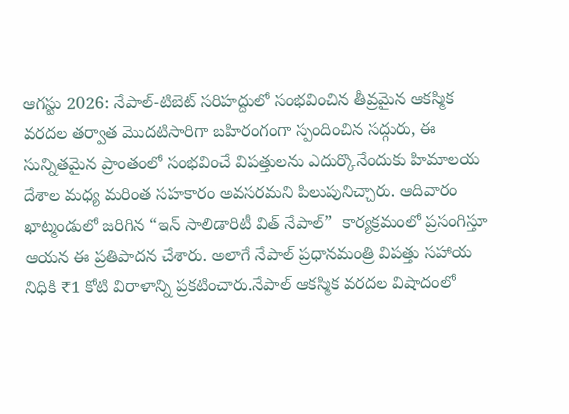ఆగస్టు 2026: నేపాల్-టిబెట్ సరిహద్దులో సంభవించిన తీవ్రమైన ఆకస్మిక వరదల తర్వాత మొదటిసారిగా బహిరంగంగా స్పందించిన సద్గురు, ఈ సున్నితమైన ప్రాంతంలో సంభవించే విపత్తులను ఎదుర్కొనేందుకు హిమాలయ దేశాల మధ్య మరింత సహకారం అవసరమని పిలుపునిచ్చారు. ఆదివారం ఖాట్మండులో జరిగిన “ఇన్ సాలిడారిటీ విత్ నేపాల్”  కార్యక్రమంలో ప్రసంగిస్తూ ఆయన ఈ ప్రతిపాదన చేశారు. అలాగే నేపాల్ ప్రధానమంత్రి విపత్తు సహాయ నిధికి ₹1 కోటి విరాళాన్ని ప్రకటించారు.నేపాల్ ఆకస్మిక వరదల విషాదంలో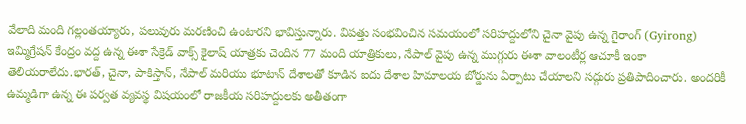వేలాది మంది గల్లంతయ్యారు, పలువురు మరణించి ఉంటారని భావిస్తున్నారు. విపత్తు సంభవించిన సమయంలో సరిహద్దులోని చైనా వైపు ఉన్న గైరాంగ్ (Gyirong) ఇమ్మిగ్రేషన్ కేంద్రం వద్ద ఉన్న ఈశా సేక్రెడ్ వాక్స్ కైలాష్ యాత్రకు చెందిన 77 మంది యాత్రికులు, నేపాల్ వైపు ఉన్న ముగ్గురు ఈశా వాలంటీర్ల ఆచూకీ ఇంకా తెలియరాలేదు.భారత్, చైనా, పాకిస్తాన్, నేపాల్ మరియు భూటాన్ దేశాలతో కూడిన ఐదు దేశాల హిమాలయ బోర్డును ఏర్పాటు చేయాలని సద్గురు ప్రతిపాదించారు. అందరికీ ఉమ్మడిగా ఉన్న ఈ పర్వత వ్యవస్థ విషయంలో రాజకీయ సరిహద్దులకు అతీతంగా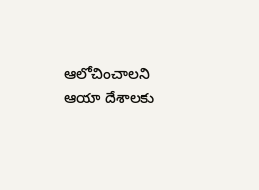ఆలోచించాలని ఆయా దేశాలకు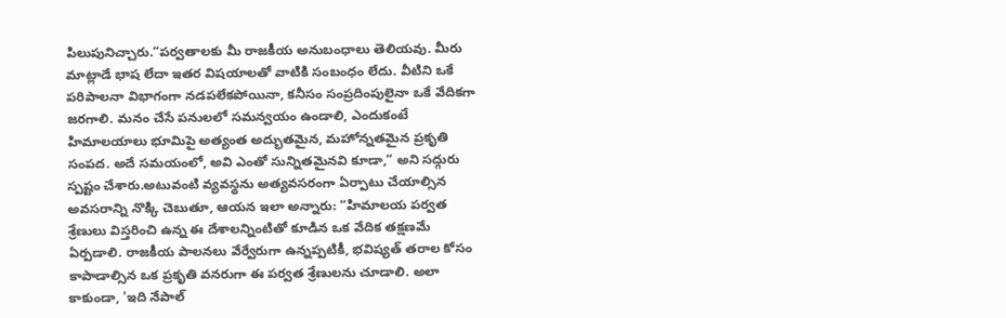పిలుపునిచ్చారు.“పర్వతాలకు మీ రాజకీయ అనుబంధాలు తెలియవు. మీరు మాట్లాడే భాష లేదా ఇతర విషయాలతో వాటికి సంబంధం లేదు. వీటిని ఒకే పరిపాలనా విభాగంగా నడపలేకపోయినా, కనీసం సంప్రదింపులైనా ఒకే వేదికగా జరగాలి. మనం చేసే పనులలో సమన్వయం ఉండాలి, ఎందుకంటే హిమాలయాలు భూమిపై అత్యంత అద్భుతమైన, మహోన్నతమైన ప్రకృతి సంపద. అదే సమయంలో, అవి ఎంతో సున్నితమైనవి కూడా,” అని సద్గురు స్పష్టం చేశారు.అటువంటి వ్యవస్థను అత్యవసరంగా ఏర్పాటు చేయాల్సిన అవసరాన్ని నొక్కి చెబుతూ, ఆయన ఇలా అన్నారు: “హిమాలయ పర్వత శ్రేణులు విస్తరించి ఉన్న ఈ దేశాలన్నింటితో కూడిన ఒక వేదిక తక్షణమే ఏర్పడాలి. రాజకీయ పాలనలు వేర్వేరుగా ఉన్నప్పటికీ, భవిష్యత్ తరాల కోసం కాపాడాల్సిన ఒక ప్రకృతి వనరుగా ఈ పర్వత శ్రేణులను చూడాలి. అలా కాకుండా, 'ఇది నేపాల్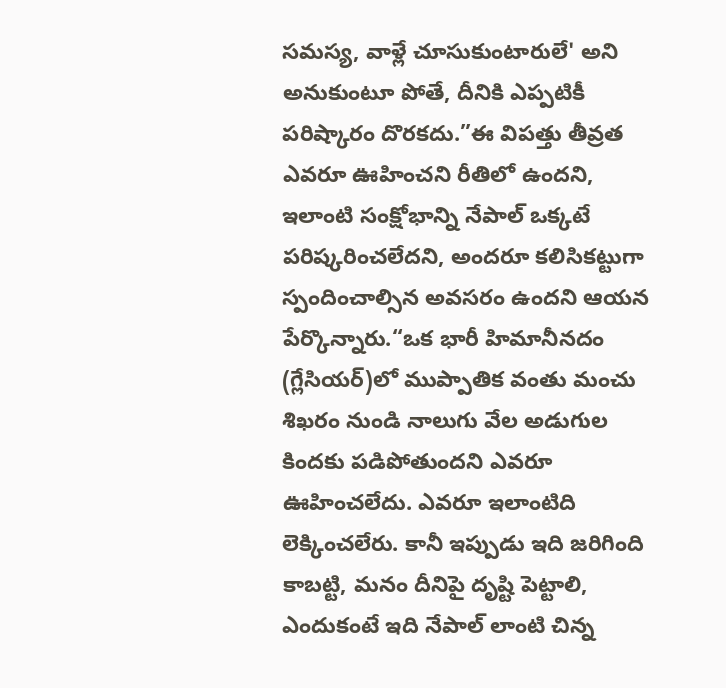సమస్య, వాళ్లే చూసుకుంటారులే' అని అనుకుంటూ పోతే, దీనికి ఎప్పటికీ పరిష్కారం దొరకదు.”ఈ విపత్తు తీవ్రత ఎవరూ ఊహించని రీతిలో ఉందని, ఇలాంటి సంక్షోభాన్ని నేపాల్ ఒక్కటే పరిష్కరించలేదని, అందరూ కలిసికట్టుగా స్పందించాల్సిన అవసరం ఉందని ఆయన పేర్కొన్నారు.“ఒక భారీ హిమానీనదం (గ్లేసియర్)లో ముప్పాతిక వంతు మంచు శిఖరం నుండి నాలుగు వేల అడుగుల కిందకు పడిపోతుందని ఎవరూ ఊహించలేదు. ఎవరూ ఇలాంటిది లెక్కించలేరు. కానీ ఇప్పుడు ఇది జరిగింది కాబట్టి, మనం దీనిపై దృష్టి పెట్టాలి, ఎందుకంటే ఇది నేపాల్ లాంటి చిన్న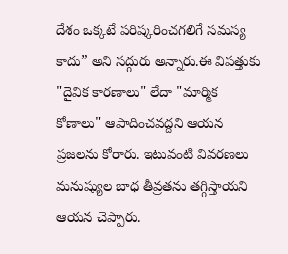దేశం ఒక్కటే పరిష్కరించగలిగే సమస్య కాదు” అని సద్గురు అన్నారు.ఈ విపత్తుకు "దైవిక కారణాలు" లేదా "మార్మిక కోణాలు" ఆపాదించవద్దని ఆయన ప్రజలను కోరారు. ఇటువంటి వివరణలు మనుష్యుల బాధ తీవ్రతను తగ్గిస్తాయని ఆయన చెప్పారు.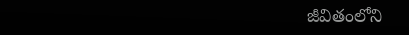జీవితంలోని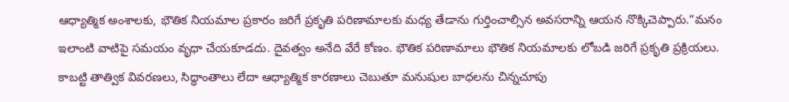ఆధ్యాత్మిక అంశాలకు, భౌతిక నియమాల ప్రకారం జరిగే ప్రకృతి పరిణామాలకు మధ్య తేడాను గుర్తించాల్సిన అవసరాన్ని ఆయన నొక్కిచెప్పారు.“మనం ఇలాంటి వాటిపై సమయం వృధా చేయకూడదు. దైవత్వం అనేది వేరే కోణం. భౌతిక పరిణామాలు భౌతిక నియమాలకు లోబడి జరిగే ప్రకృతి ప్రక్రియలు. కాబట్టి తాత్విక వివరణలు, సిద్ధాంతాలు లేదా ఆధ్యాత్మిక కారణాలు చెబుతూ మనుషుల బాధలను చిన్నచూపు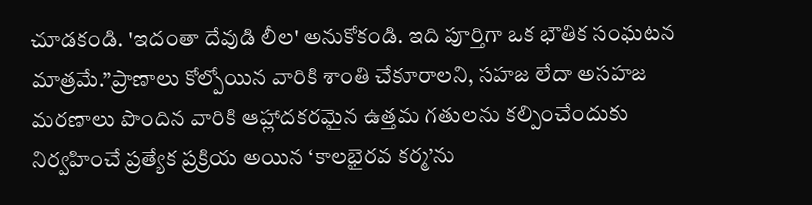చూడకండి. 'ఇదంతా దేవుడి లీల' అనుకోకండి. ఇది పూర్తిగా ఒక భౌతిక సంఘటన మాత్రమే.”ప్రాణాలు కోల్పోయిన వారికి శాంతి చేకూరాలని, సహజ లేదా అసహజ మరణాలు పొందిన వారికి ఆహ్లాదకరమైన ఉత్తమ గతులను కల్పించేందుకు నిర్వహించే ప్రత్యేక ప్రక్రియ అయిన ‘కాలభైరవ కర్మ’ను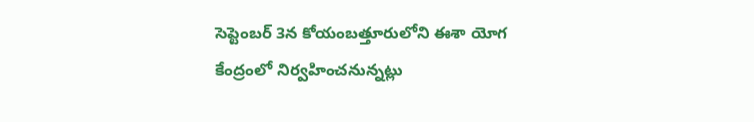సెప్టెంబర్ 3న కోయంబత్తూరులోని ఈశా యోగ కేంద్రంలో నిర్వహించనున్నట్లు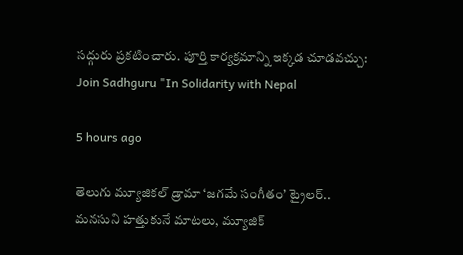సద్గురు ప్రకటించారు. పూర్తి కార్యక్రమాన్ని ఇక్కడ చూడవచ్చు: Join Sadhguru "In Solidarity with Nepal

5 hours ago

తెలుగు మ్యూజికల్ డ్రామా ‘జగమే సంగీతం’ ట్రైలర్‌.. మనసుని హత్తుకునే మాటలు, మ్యూజిక్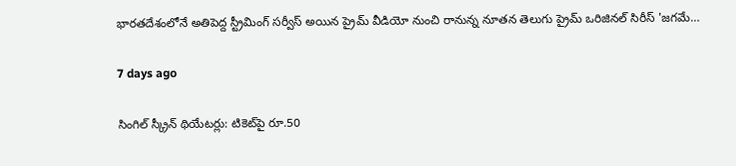భారతదేశంలోనే అతిపెద్ద స్ట్రీమింగ్ సర్వీస్ అయిన ప్రైమ్ వీడియో నుంచి రానున్న నూతన తెలుగు ప్రైమ్ ఒరిజినల్ సిరీస్ 'జగమే…

7 days ago

సింగిల్ స్క్రీన్ థియేటర్లు: టికెట్‌పై రూ.50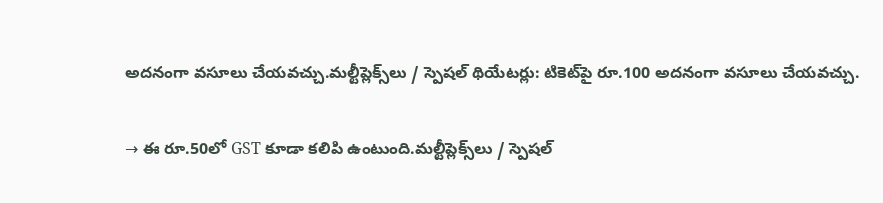అదనంగా వసూలు చేయవచ్చు.మల్టీప్లెక్స్‌లు / స్పెషల్ థియేటర్లు: టికెట్‌పై రూ.100 అదనంగా వసూలు చేయవచ్చు.

→ ఈ రూ.50లో GST కూడా కలిపి ఉంటుంది.మల్టీప్లెక్స్‌లు / స్పెషల్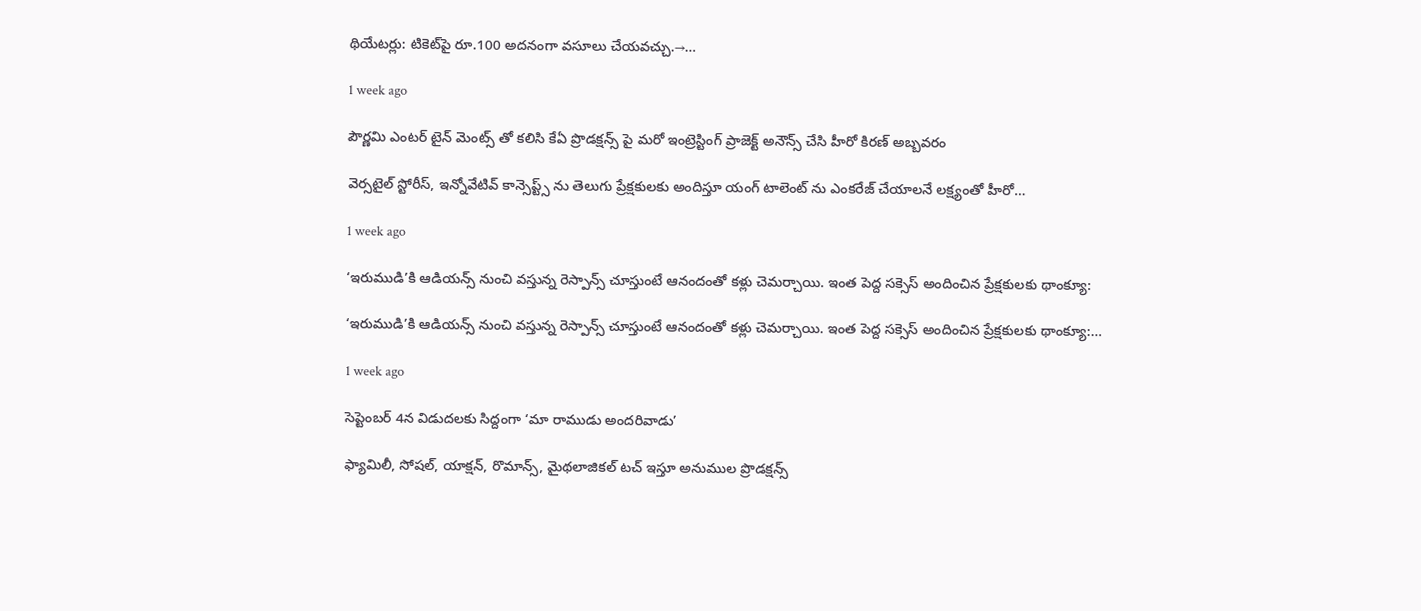థియేటర్లు: టికెట్‌పై రూ.100 అదనంగా వసూలు చేయవచ్చు.→…

1 week ago

పౌర్ణమి ఎంటర్ టైన్ మెంట్స్ తో కలిసి కేఏ ప్రొడక్షన్స్ పై మరో ఇంట్రెస్టింగ్ ప్రాజెక్ట్ అనౌన్స్ చేసి హీరో కిరణ్ అబ్బవరం

వెర్సటైల్ స్టోరీస్, ఇన్నోవేటివ్ కాన్సెప్ట్స్ ను తెలుగు ప్రేక్షకులకు అందిస్తూ యంగ్ టాలెంట్ ను ఎంకరేజ్ చేయాలనే లక్ష్యంతో హీరో…

1 week ago

‘ఇరుముడి’కి ఆడియన్స్ నుంచి వస్తున్న రెస్పాన్స్ చూస్తుంటే ఆనందంతో కళ్లు చెమర్చాయి. ఇంత పెద్ద సక్సెస్ అందించిన ప్రేక్షకులకు థాంక్యూ:

‘ఇరుముడి’కి ఆడియన్స్ నుంచి వస్తున్న రెస్పాన్స్ చూస్తుంటే ఆనందంతో కళ్లు చెమర్చాయి. ఇంత పెద్ద సక్సెస్ అందించిన ప్రేక్షకులకు థాంక్యూ:…

1 week ago

సెప్టెంబర్ 4న విడుదలకు సిద్దంగా ‘మా రాముడు అందరివాడు’

ఫ్యామిలీ, సోషల్, యాక్షన్, రొమాన్స్, మైథలాజికల్ టచ్ ఇస్తూ అనుముల ప్రొడక్షన్స్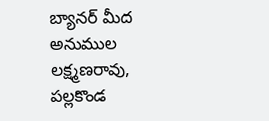బ్యానర్ మీద అనుముల లక్ష్మణరావు, పల్లకొండ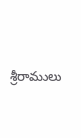శ్రీరాములు